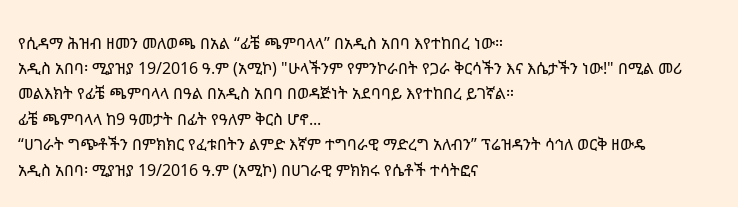የሲዳማ ሕዝብ ዘመን መለወጫ በአል “ፊቼ ጫምባላላ” በአዲስ አበባ እየተከበረ ነው።
አዲስ አበባ፡ ሚያዝያ 19/2016 ዓ.ም (አሚኮ) "ሁላችንም የምንኮራበት የጋራ ቅርሳችን እና እሴታችን ነው!" በሚል መሪ መልእክት የፊቼ ጫምባላላ በዓል በአዲስ አበባ በወዳጅነት አደባባይ እየተከበረ ይገኛል።
ፊቼ ጫምባላላ ከ9 ዓመታት በፊት የዓለም ቅርስ ሆኖ...
“ሀገራት ግጭቶችን በምክክር የፈቱበትን ልምድ እኛም ተግባራዊ ማድረግ አለብን” ፕሬዝዳንት ሳኅለ ወርቅ ዘውዴ
አዲስ አበባ፡ ሚያዝያ 19/2016 ዓ.ም (አሚኮ) በሀገራዊ ምክክሩ የሴቶች ተሳትፎና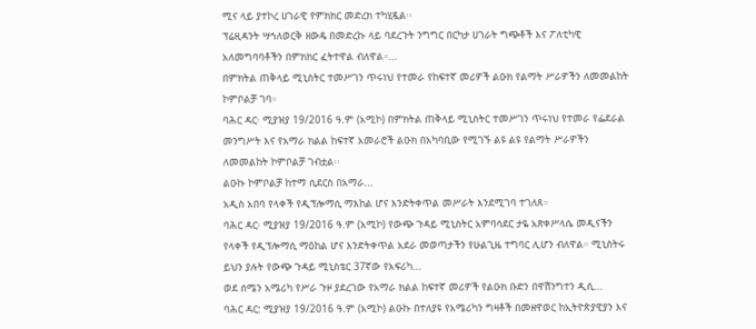ሚና ላይ ያተኮረ ሀገራዊ የምክክር መድረክ ተካሂዷል፡፡
ፕሬዚዳንት ሣኅለወርቅ ዘውዴ በመድረኩ ላይ ባደረጉት ንግግር በርካታ ሀገራት ግጭቶች እና ፖለቲካዊ አለመግባባቶችን በምክክር ፈትተዋል ብለዋል።...
በምክትል ጠቅላይ ሚኒስትር ተመሥገን ጥሩነህ የተመራ የከፍተኛ መሪዎች ልዑክ የልማት ሥራዎችን ለመመልከት ኮምቦልቻ ገባ።
ባሕር ዳር፡ ሚያዝያ 19/2016 ዓ.ም (አሚኮ) በምክትል ጠቅላይ ሚኒስትር ተመሥገን ጥሩነህ የተመራ የፌደራል መንግሥት እና የአማራ ክልል ከፍተኛ አመራሮች ልዑክ በአካባቢው የሚገኙ ልዩ ልዩ የልማት ሥራዎችን ለመመልከት ኮምቦልቻ ገብቷል፡፡
ልዑኩ ኮምቦልቻ ከተማ ሲደርስ በአማራ...
አዲስ አበባ የላቀች የዲፕሎማሲ ማእከል ሆና እንድትቀጥል መሥራት እንደሚገባ ተገለጸ።
ባሕር ዳር፡ ሚያዝያ 19/2016 ዓ.ም (አሚኮ) የውጭ ጉዳይ ሚኒስትር አምባሳደር ታዬ አጽቀሥላሴ መዲናችን የላቀች የዲፕሎማሲ ማዕከል ሆና እንድትቀጥል አደራ መወጣታችን የሁልጊዜ ተግባር ሊሆን ብለዋል። ሚኒስትሩ ይህን ያሉት የውጭ ጉዳይ ሚኒስቴር 37ኛው የአፍሪካ...
ወደ ሰሜን አሜሪካ የሥራ ጉዞ ያደረገው የአማራ ክልል ከፍተኛ መሪዎች የልዑክ ቡድን በዋሽንግተን ዲሲ...
ባሕር ዳር: ሚያዝያ 19/2016 ዓ.ም (አሚኮ) ልዑኩ በተለያዩ የአሜሪካን ግዛቶች በመዘዋወር ከኢትዮጵያዊያን እና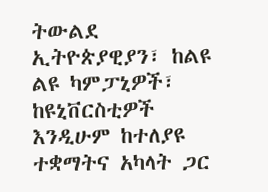ትውልደ ኢትዮጵያዊያን፣ ከልዩ ልዩ ካምፓኒዎች፣ ከዩኒቨርስቲዎች እንዲሁም ከተለያዩ ተቋማትና አካላት ጋር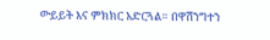ውይይት እና ምክክር አድርጓል። በዋሽንግተን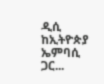ዲሲ ከኢትዮጵያ ኤምባሲ ጋር...